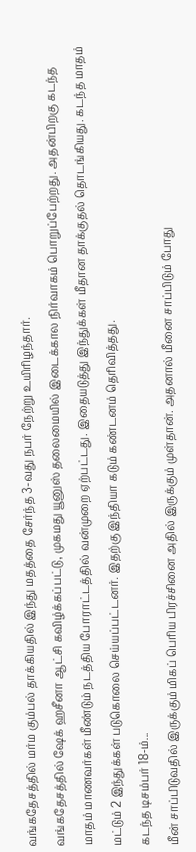வங்கதேசத்தில் மர்ம கும்பல் தாக்கியதில் இந்து மதத்தை சேர்ந்த 3-வது நபர் நேற்று உயிரிழந்தார்.
வங்கதேசத்தில் ஷேக் ஹசீனா ஆட்சி கவிழ்க்கப்பட்டு, முகமது யூனுஸ் தலைமையில் இடைக்கால நிர்வாகம் பொறுப்பேற்றது. அதன்பிறகு கடந்த மாதம் மாணவர்கள் மீண்டும் நடத்திய போராட்டத்தில் வன்முறை ஏற்பட்டது. இதையடுத்து இந்துக்கள் மீதான தாக்குதல் தொடங்கியது. கடந்த மாதம் மட்டும் 2 இந்துக்கள் படுகொலை செய்யப்பட்டனர். இதற்கு இந்தியா கடும் கண்டனம் தெரிவித்தது.
கடந்த டிசம்பர் 18-ம்...
மீன் சாப்பிடுவதில் இருக்கும் மிகப் பெரிய பிரச்சினை அதில் இருக்கும் முள்தான். அதனால் மீனை சாப்பிடும் போது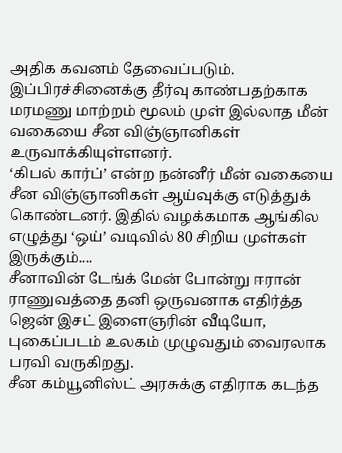அதிக கவனம் தேவைப்படும். இப்பிரச்சினைக்கு தீர்வு காண்பதற்காக மரமணு மாற்றம் மூலம் முள் இல்லாத மீன் வகையை சீன விஞ்ஞானிகள் உருவாக்கியுள்ளனர்.
‘கிபல் கார்ப்’ என்ற நன்னீர் மீன் வகையை சீன விஞ்ஞானிகள் ஆய்வுக்கு எடுத்துக் கொண்டனர். இதில் வழக்கமாக ஆங்கில எழுத்து ‘ஒய்’ வடிவில் 80 சிறிய முள்கள் இருக்கும்....
சீனாவின் டேங்க் மேன் போன்று ஈரான் ராணுவத்தை தனி ஒருவனாக எதிர்த்த ஜென் இசட் இளைஞரின் வீடியோ, புகைப்படம் உலகம் முழுவதும் வைரலாக பரவி வருகிறது.
சீன கம்யூனிஸ்ட் அரசுக்கு எதிராக கடந்த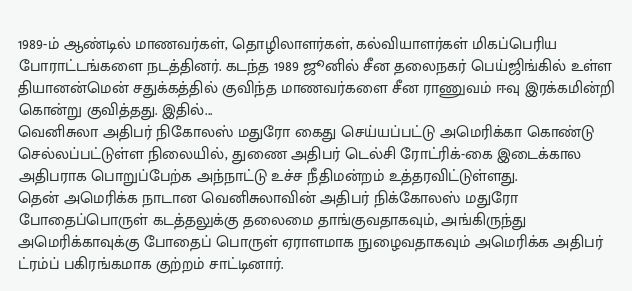1989-ம் ஆண்டில் மாணவர்கள், தொழிலாளர்கள், கல்வியாளர்கள் மிகப்பெரிய போராட்டங்களை நடத்தினர். கடந்த 1989 ஜூனில் சீன தலைநகர் பெய்ஜிங்கில் உள்ள தியானன்மென் சதுக்கத்தில் குவிந்த மாணவர்களை சீன ராணுவம் ஈவு இரக்கமின்றி கொன்று குவித்தது. இதில்...
வெனிசுலா அதிபர் நிகோலஸ் மதுரோ கைது செய்யப்பட்டு அமெரிக்கா கொண்டு செல்லப்பட்டுள்ள நிலையில், துணை அதிபர் டெல்சி ரோட்ரிக்-கை இடைக்கால அதிபராக பொறுப்பேற்க அந்நாட்டு உச்ச நீதிமன்றம் உத்தரவிட்டுள்ளது.
தென் அமெரிக்க நாடான வெனிசுலாவின் அதிபர் நிக்கோலஸ் மதுரோ போதைப்பொருள் கடத்தலுக்கு தலைமை தாங்குவதாகவும், அங்கிருந்து அமெரிக்காவுக்கு போதைப் பொருள் ஏராளமாக நுழைவதாகவும் அமெரிக்க அதிபர் ட்ரம்ப் பகிரங்கமாக குற்றம் சாட்டினார்.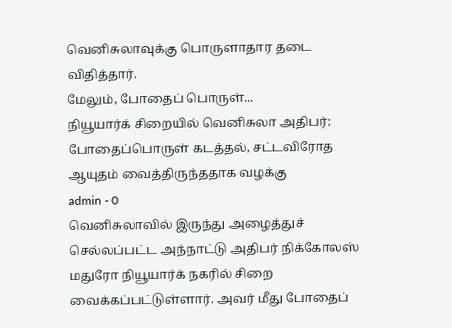வெனிசுலாவுக்கு பொருளாதார தடை விதித்தார்.
மேலும், போதைப் பொருள்...
நியூயார்க் சிறையில் வெனிசுலா அதிபர்: போதைப்பொருள் கடத்தல், சட்டவிரோத ஆயுதம் வைத்திருந்ததாக வழக்கு
admin - 0
வெனிசுலாவில் இருந்து அழைத்துச் செல்லப்பட்ட அந்நாட்டு அதிபர் நிக்கோலஸ் மதுரோ நியூயார்க் நகரில் சிறை வைக்கப்பட்டுள்ளார். அவர் மீது போதைப்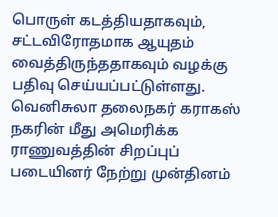பொருள் கடத்தியதாகவும், சட்டவிரோதமாக ஆயுதம் வைத்திருந்ததாகவும் வழக்கு பதிவு செய்யப்பட்டுள்ளது.
வெனிசுலா தலைநகர் கராகஸ் நகரின் மீது அமெரிக்க ராணுவத்தின் சிறப்புப் படையினர் நேற்று முன்தினம்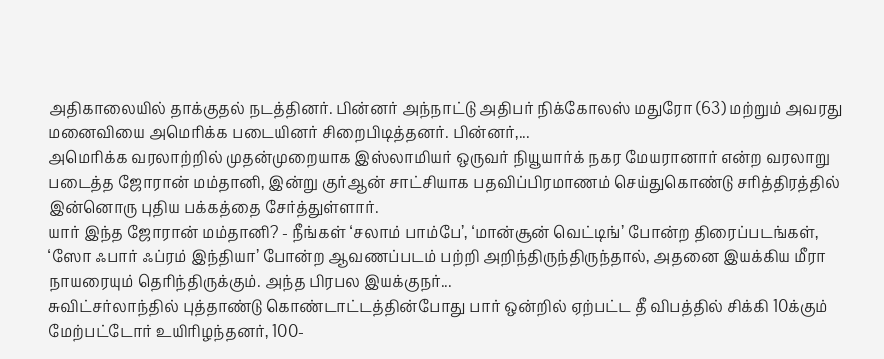அதிகாலையில் தாக்குதல் நடத்தினர். பின்னர் அந்நாட்டு அதிபர் நிக்கோலஸ் மதுரோ (63) மற்றும் அவரது மனைவியை அமெரிக்க படையினர் சிறைபிடித்தனர். பின்னர்,...
அமெரிக்க வரலாற்றில் முதன்முறையாக இஸ்லாமியர் ஒருவர் நியூயார்க் நகர மேயரானார் என்ற வரலாறு படைத்த ஜோரான் மம்தானி, இன்று குர்ஆன் சாட்சியாக பதவிப்பிரமாணம் செய்துகொண்டு சரித்திரத்தில் இன்னொரு புதிய பக்கத்தை சேர்த்துள்ளார்.
யார் இந்த ஜோரான் மம்தானி? - நீங்கள் ‘சலாம் பாம்பே’, ‘மான்சூன் வெட்டிங்’ போன்ற திரைப்படங்கள், ‘ஸோ ஃபார் ஃப்ரம் இந்தியா’ போன்ற ஆவணப்படம் பற்றி அறிந்திருந்திருந்தால், அதனை இயக்கிய மீரா நாயரையும் தெரிந்திருக்கும். அந்த பிரபல இயக்குநர்...
சுவிட்சர்லாந்தில் புத்தாண்டு கொண்டாட்டத்தின்போது பார் ஒன்றில் ஏற்பட்ட தீ விபத்தில் சிக்கி 10க்கும் மேற்பட்டோர் உயிரிழந்தனர், 100-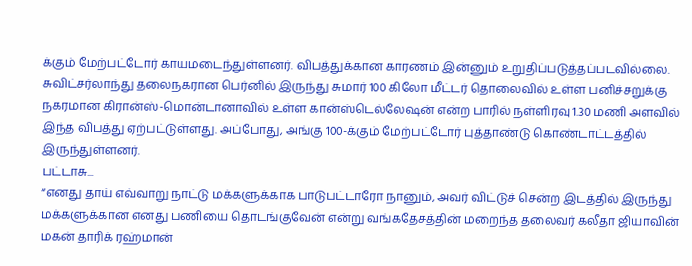க்கும் மேற்பட்டோர் காயமடைந்துள்ளனர். விபத்துக்கான காரணம் இன்னும் உறுதிப்படுத்தப்படவில்லை.
சுவிட்சர்லாந்து தலைநகரான பெர்னில் இருந்து சுமார் 100 கிலோ மீட்டர் தொலைவில் உள்ள பனிச்சறுக்கு நகரமான கிரான்ஸ்-மொன்டானாவில் உள்ள கான்ஸ்டெல்லேஷன் என்ற பாரில் நள்ளிரவு 1.30 மணி அளவில் இந்த விபத்து ஏற்பட்டுள்ளது. அப்போது, அங்கு 100-க்கும் மேற்பட்டோர் புத்தாண்டு கொண்டாட்டத்தில் இருந்துள்ளனர்.
பட்டாசு...
“எனது தாய் எவ்வாறு நாட்டு மக்களுக்காக பாடுபட்டாரோ நானும், அவர் விட்டுச் சென்ற இடத்தில் இருந்து மக்களுக்கான எனது பணியை தொடங்குவேன் என்று வங்கதேசத்தின் மறைந்த தலைவர் கலீதா ஜியாவின் மகன் தாரிக் ரஹ்மான்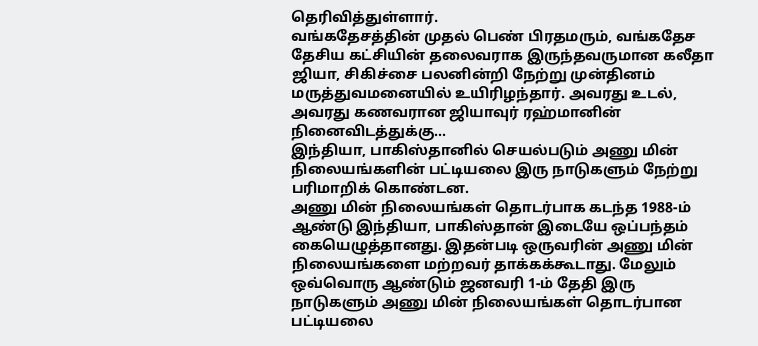தெரிவித்துள்ளார்.
வங்கதேசத்தின் முதல் பெண் பிரதமரும், வங்கதேச தேசிய கட்சியின் தலைவராக இருந்தவருமான கலீதா ஜியா, சிகிச்சை பலனின்றி நேற்று முன்தினம் மருத்துவமனையில் உயிரிழந்தார். அவரது உடல், அவரது கணவரான ஜியாவுர் ரஹ்மானின் நினைவிடத்துக்கு...
இந்தியா, பாகிஸ்தானில் செயல்படும் அணு மின் நிலையங்களின் பட்டியலை இரு நாடுகளும் நேற்று பரிமாறிக் கொண்டன.
அணு மின் நிலையங்கள் தொடர்பாக கடந்த 1988-ம் ஆண்டு இந்தியா, பாகிஸ்தான் இடையே ஒப்பந்தம் கையெழுத்தானது. இதன்படி ஒருவரின் அணு மின் நிலையங்களை மற்றவர் தாக்கக்கூடாது. மேலும் ஒவ்வொரு ஆண்டும் ஜனவரி 1-ம் தேதி இரு நாடுகளும் அணு மின் நிலையங்கள் தொடர்பான பட்டியலை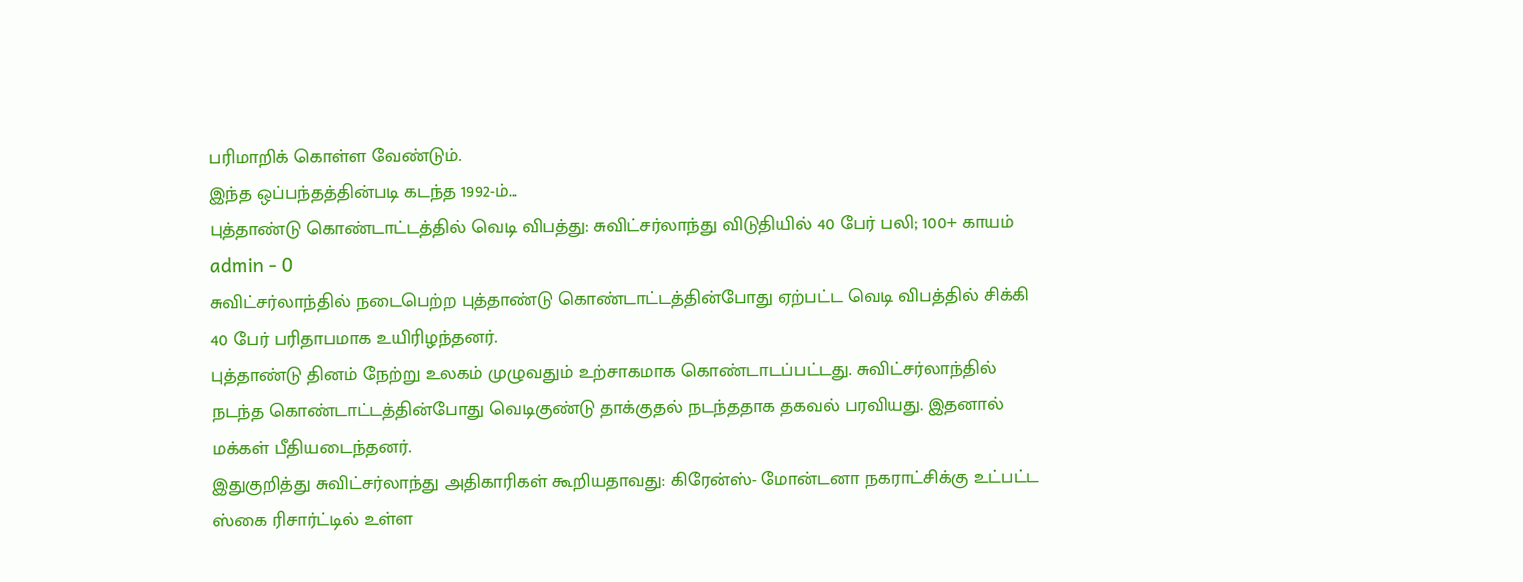பரிமாறிக் கொள்ள வேண்டும்.
இந்த ஒப்பந்தத்தின்படி கடந்த 1992-ம்...
புத்தாண்டு கொண்டாட்டத்தில் வெடி விபத்து: சுவிட்சர்லாந்து விடுதியில் 40 பேர் பலி; 100+ காயம்
admin - 0
சுவிட்சர்லாந்தில் நடைபெற்ற புத்தாண்டு கொண்டாட்டத்தின்போது ஏற்பட்ட வெடி விபத்தில் சிக்கி 40 பேர் பரிதாபமாக உயிரிழந்தனர்.
புத்தாண்டு தினம் நேற்று உலகம் முழுவதும் உற்சாகமாக கொண்டாடப்பட்டது. சுவிட்சர்லாந்தில் நடந்த கொண்டாட்டத்தின்போது வெடிகுண்டு தாக்குதல் நடந்ததாக தகவல் பரவியது. இதனால் மக்கள் பீதியடைந்தனர்.
இதுகுறித்து சுவிட்சர்லாந்து அதிகாரிகள் கூறியதாவது: கிரேன்ஸ்- மோன்டனா நகராட்சிக்கு உட்பட்ட ஸ்கை ரிசார்ட்டில் உள்ள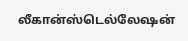லீகான்ஸ்டெல்லேஷன்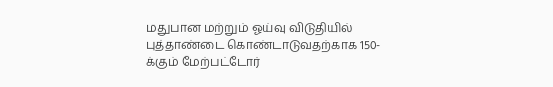மதுபான மற்றும் ஓய்வு விடுதியில் புத்தாண்டை கொண்டாடுவதற்காக 150-க்கும் மேற்பட்டோர்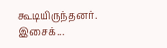கூடியிருந்தனர்.
இசைக்...